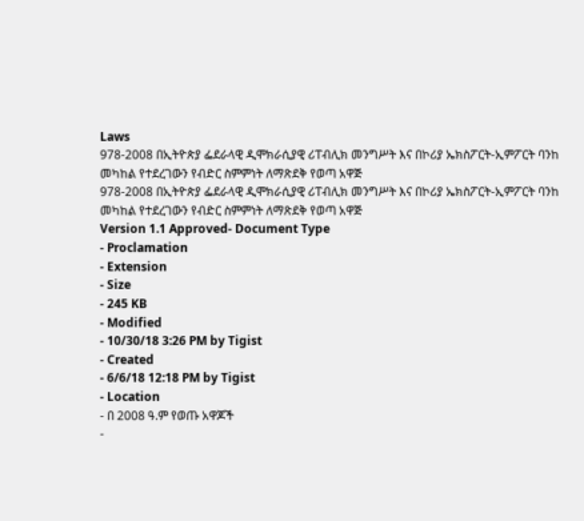Laws
978-2008 በኢትዮጵያ ፌደራላዊ ዲሞክራሲያዊ ሪፐብሊክ መንግሥት እና በኮሪያ ኤክስፖርት-ኢምፖርት ባንከ መካከል የተደረገውን የብድር ስምምነት ለማጽደቅ የወጣ አዋጅ
978-2008 በኢትዮጵያ ፌደራላዊ ዲሞክራሲያዊ ሪፐብሊክ መንግሥት እና በኮሪያ ኤክስፖርት-ኢምፖርት ባንከ መካከል የተደረገውን የብድር ስምምነት ለማጽደቅ የወጣ አዋጅ
Version 1.1 Approved- Document Type
- Proclamation
- Extension
- Size
- 245 KB
- Modified
- 10/30/18 3:26 PM by Tigist
- Created
- 6/6/18 12:18 PM by Tigist
- Location
- በ 2008 ዓ.ም የወጡ አዋጆች
-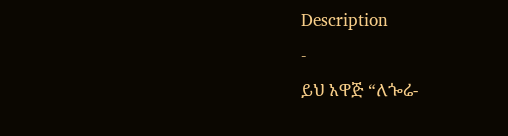Description
-
ይህ አዋጅ “ለጐሬ-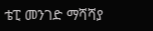ቴፒ መንገድ ማሻሻያ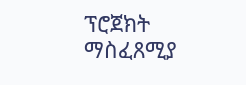ፕሮጀክት
ማስፈጸሚያ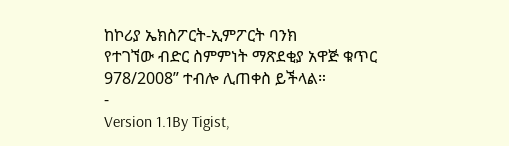ከኮሪያ ኤክስፖርት-ኢምፖርት ባንክ
የተገኘው ብድር ስምምነት ማጽደቂያ አዋጅ ቁጥር
978/2008” ተብሎ ሊጠቀስ ይችላል።
-
Version 1.1By Tigist,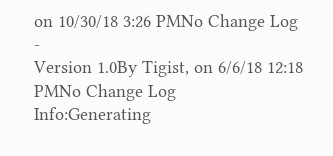on 10/30/18 3:26 PMNo Change Log
-
Version 1.0By Tigist, on 6/6/18 12:18 PMNo Change Log
Info:Generating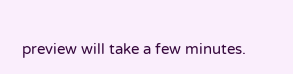preview will take a few minutes.